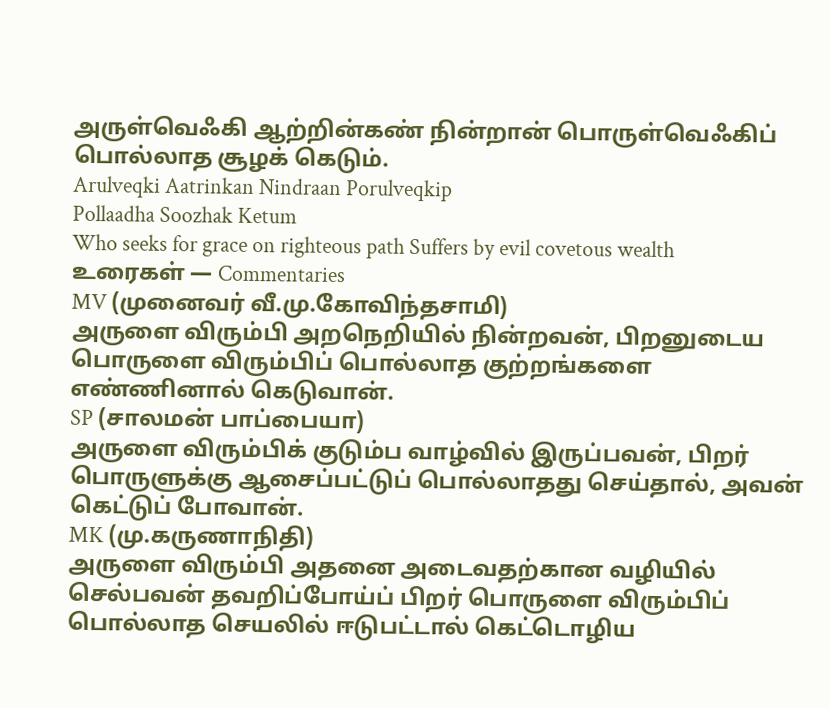அருள்வெஃகி ஆற்றின்கண் நின்றான் பொருள்வெஃகிப்
பொல்லாத சூழக் கெடும்.
Arulveqki Aatrinkan Nindraan Porulveqkip
Pollaadha Soozhak Ketum
Who seeks for grace on righteous path Suffers by evil covetous wealth
உரைகள் — Commentaries
MV (முனைவர் வீ.மு.கோவிந்தசாமி)
அருளை விரும்பி அறநெறியில் நின்றவன், பிறனுடைய பொருளை விரும்பிப் பொல்லாத குற்றங்களை எண்ணினால் கெடுவான்.
SP (சாலமன் பாப்பையா)
அருளை விரும்பிக் குடும்ப வாழ்வில் இருப்பவன், பிறர் பொருளுக்கு ஆசைப்பட்டுப் பொல்லாதது செய்தால், அவன் கெட்டுப் போவான்.
MK (மு.கருணாநிதி)
அருளை விரும்பி அதனை அடைவதற்கான வழியில் செல்பவன் தவறிப்போய்ப் பிறர் பொருளை விரும்பிப் பொல்லாத செயலில் ஈடுபட்டால் கெட்டொழிய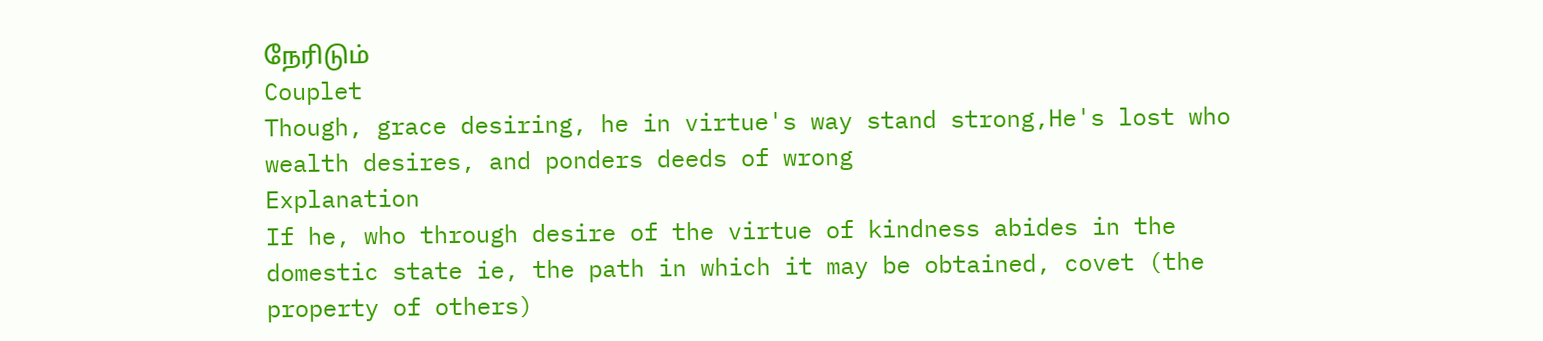நேரிடும்
Couplet
Though, grace desiring, he in virtue's way stand strong,He's lost who wealth desires, and ponders deeds of wrong
Explanation
If he, who through desire of the virtue of kindness abides in the domestic state ie, the path in which it may be obtained, covet (the property of others)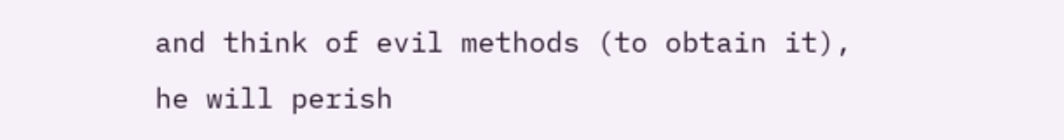and think of evil methods (to obtain it), he will perish